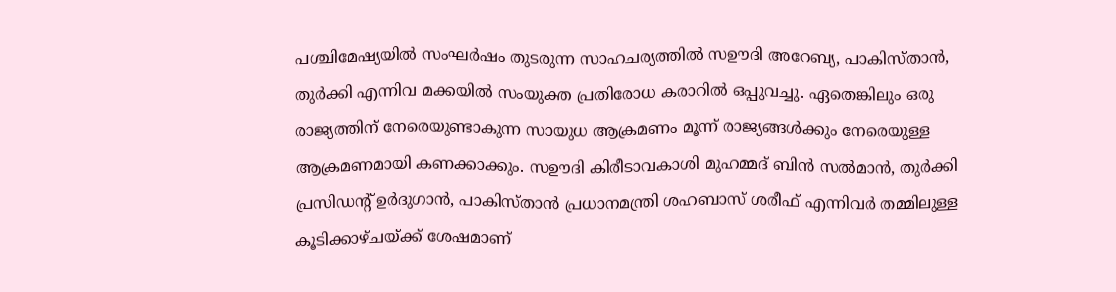പശ്ചിമേഷ്യയിൽ സംഘർഷം തുടരുന്ന സാഹചര്യത്തിൽ സഊദി അറേബ്യ, പാകിസ്താൻ, തുർക്കി എന്നിവ മക്കയിൽ സംയുക്ത പ്രതിരോധ കരാറിൽ ഒപ്പുവച്ചു. ഏതെങ്കിലും ഒരു രാജ്യത്തിന് നേരെയുണ്ടാകുന്ന സായുധ ആക്രമണം മൂന്ന് രാജ്യങ്ങൾക്കും നേരെയുള്ള ആക്രമണമായി കണക്കാക്കും. സഊദി കിരീടാവകാശി മുഹമ്മദ് ബിൻ സൽമാൻ, തുർക്കി പ്രസിഡന്റ് ഉർദുഗാൻ, പാകിസ്താൻ പ്രധാനമന്ത്രി ശഹബാസ് ശരീഫ് എന്നിവർ തമ്മിലുള്ള കൂടിക്കാഴ്ചയ്ക്ക് ശേഷമാണ്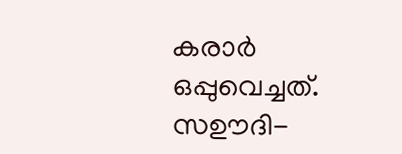കരാർ ഒപ്പുവെച്ചത്.
സഊദി-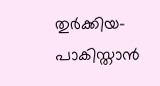തുർക്കിയ-പാകിസ്താൻ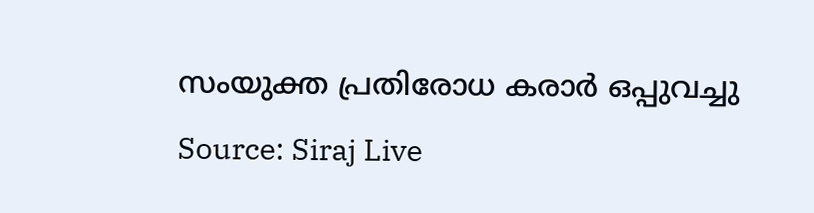സംയുക്ത പ്രതിരോധ കരാർ ഒപ്പുവച്ചു
Source: Siraj Live